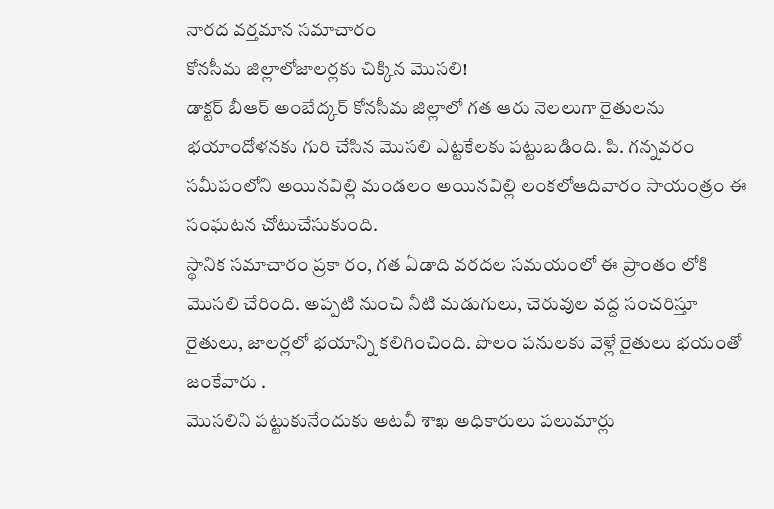నారద వర్తమాన సమాచారం
కోనసీమ జిల్లాలోజాలర్లకు చిక్కిన మొసలి!
డాక్టర్ బీఆర్ అంబేద్కర్ కోనసీమ జిల్లాలో గత ఆరు నెలలుగా రైతులను భయాందోళనకు గురి చేసిన మొసలి ఎట్టకేలకు పట్టుబడింది. పి. గన్నవరం సమీపంలోని అయినవిల్లి మండలం అయినవిల్లి లంకలోఆదివారం సాయంత్రం ఈ సంఘటన చోటుచేసుకుంది.
స్థానిక సమాచారం ప్రకా రం, గత ఏడాది వరదల సమయంలో ఈ ప్రాంతం లోకి మొసలి చేరింది. అప్పటి నుంచి నీటి మడుగులు, చెరువుల వద్ద సంచరిస్తూ రైతులు, జాలర్లలో భయాన్ని కలిగించింది. పొలం పనులకు వెళ్లే రైతులు భయంతో జంకేవారు .
మొసలిని పట్టుకునేందుకు అటవీ శాఖ అధికారులు పలుమార్లు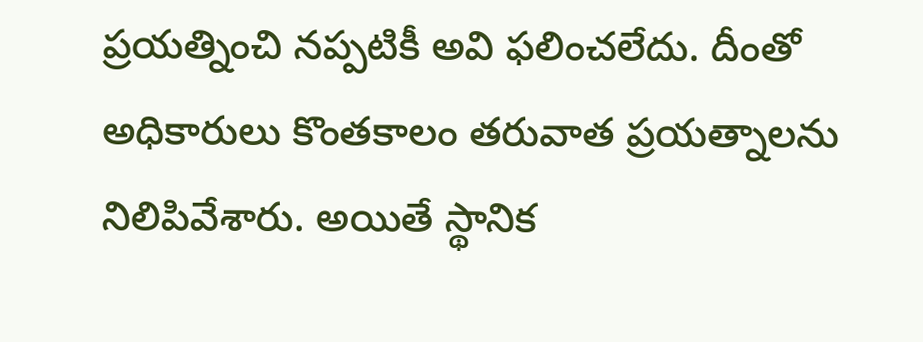ప్రయత్నించి నప్పటికీ అవి ఫలించలేదు. దీంతో అధికారులు కొంతకాలం తరువాత ప్రయత్నాలను నిలిపివేశారు. అయితే స్థానిక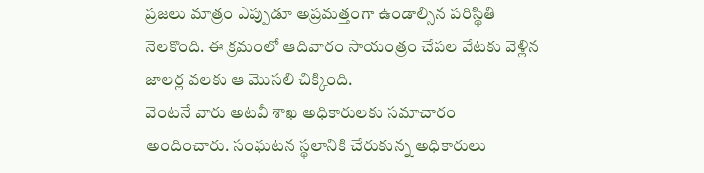ప్రజలు మాత్రం ఎప్పుడూ అప్రమత్తంగా ఉండాల్సిన పరిస్థితి నెలకొంది. ఈ క్రమంలో ఆదివారం సాయంత్రం చేపల వేటకు వెళ్లిన జాలర్ల వలకు ఆ మొసలి చిక్కింది.
వెంటనే వారు అటవీ శాఖ అధికారులకు సమాచారం అందించారు. సంఘటన స్థలానికి చేరుకున్న అధికారులు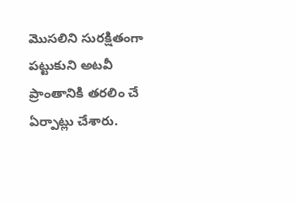మొసలిని సురక్షితంగా పట్టుకుని అటవీ ప్రాంతానికి తరలిం చే ఏర్పాట్లు చేశారు.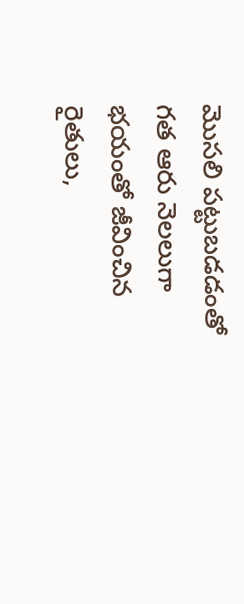మొసలి పట్టుబడడంతో గత ఆరు నెలలుగా భయంతో జీవించిన రైతులు,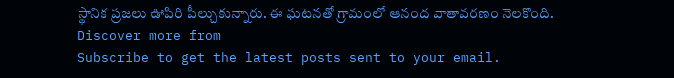స్థానిక ప్రజలు ఊపిరి పీల్చుకున్నారు. ఈ ఘటనతో గ్రామంలో ఆనంద వాతావరణం నెలకొంది.
Discover more from
Subscribe to get the latest posts sent to your email.